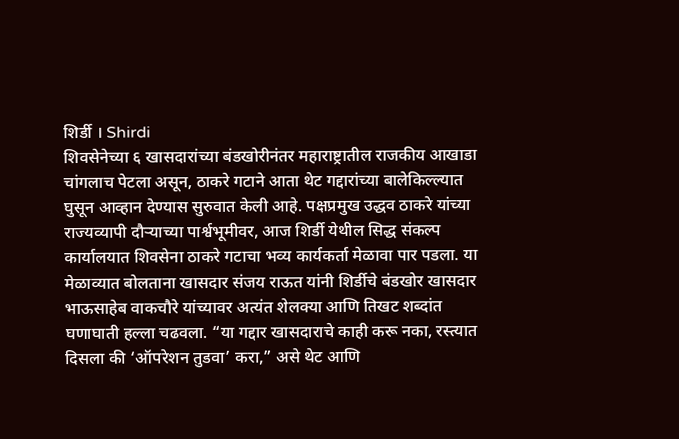शिर्डी । Shirdi
शिवसेनेच्या ६ खासदारांच्या बंडखोरीनंतर महाराष्ट्रातील राजकीय आखाडा चांगलाच पेटला असून, ठाकरे गटाने आता थेट गद्दारांच्या बालेकिल्ल्यात घुसून आव्हान देण्यास सुरुवात केली आहे. पक्षप्रमुख उद्धव ठाकरे यांच्या राज्यव्यापी दौऱ्याच्या पार्श्वभूमीवर, आज शिर्डी येथील सिद्ध संकल्प कार्यालयात शिवसेना ठाकरे गटाचा भव्य कार्यकर्ता मेळावा पार पडला. या मेळाव्यात बोलताना खासदार संजय राऊत यांनी शिर्डीचे बंडखोर खासदार भाऊसाहेब वाकचौरे यांच्यावर अत्यंत शेलक्या आणि तिखट शब्दांत घणाघाती हल्ला चढवला. “या गद्दार खासदाराचे काही करू नका, रस्त्यात दिसला की ‘ऑपरेशन तुडवा’ करा,” असे थेट आणि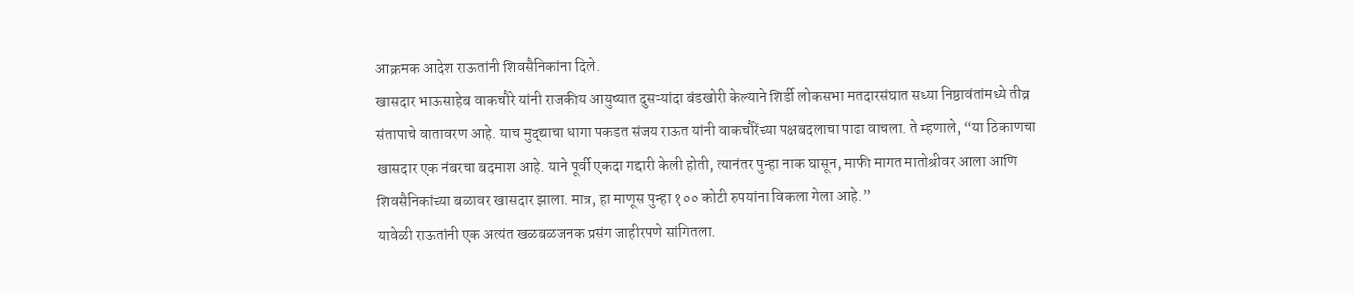आक्रमक आदेश राऊतांनी शिवसैनिकांना दिले.
खासदार भाऊसाहेब वाकचौरे यांनी राजकीय आयुष्यात दुसऱ्यांदा बंडखोरी केल्याने शिर्डी लोकसभा मतदारसंघात सध्या निष्ठावंतांमध्ये तीव्र संतापाचे वातावरण आहे. याच मुद्द्याचा धागा पकडत संजय राऊत यांनी वाकचौरेंच्या पक्षबदलाचा पाढा वाचला. ते म्हणाले, “या ठिकाणचा खासदार एक नंबरचा बदमाश आहे. याने पूर्वी एकदा गद्दारी केली होती, त्यानंतर पुन्हा नाक घासून, माफी मागत मातोश्रीवर आला आणि शिवसैनिकांच्या बळावर खासदार झाला. मात्र, हा माणूस पुन्हा १०० कोटी रुपयांना विकला गेला आहे.”
यावेळी राऊतांनी एक अत्यंत खळबळजनक प्रसंग जाहीरपणे सांगितला.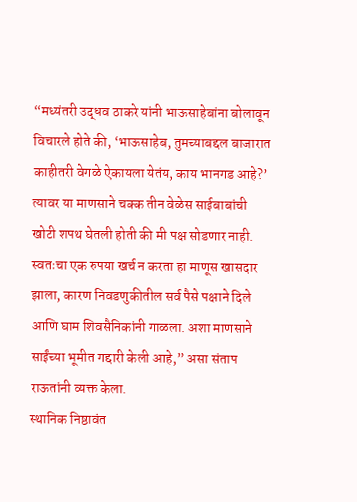“मध्यंतरी उद्धव ठाकरे यांनी भाऊसाहेबांना बोलावून विचारले होते की, ‘भाऊसाहेब, तुमच्याबद्दल बाजारात काहीतरी वेगळे ऐकायला येतंय, काय भानगड आहे?’ त्यावर या माणसाने चक्क तीन वेळेस साईबाबांची खोटी शपथ घेतली होती की मी पक्ष सोडणार नाही. स्वतःचा एक रुपया खर्च न करता हा माणूस खासदार झाला, कारण निवडणुकीतील सर्व पैसे पक्षाने दिले आणि घाम शिवसैनिकांनी गाळला. अशा माणसाने साईंच्या भूमीत गद्दारी केली आहे,” असा संताप राऊतांनी व्यक्त केला.
स्थानिक निष्ठावंत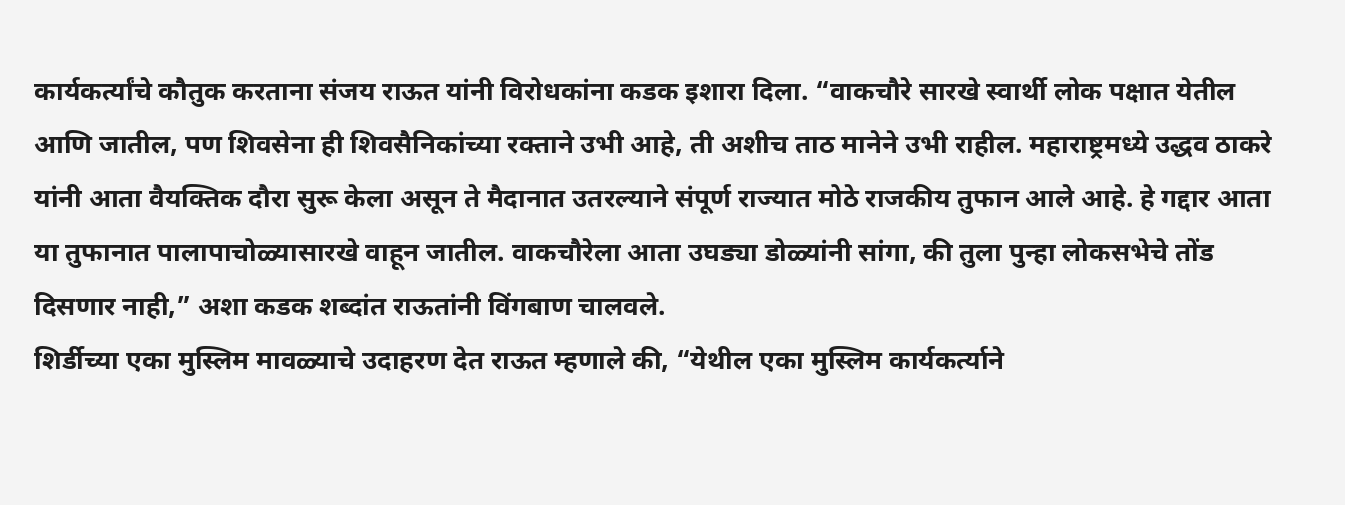कार्यकर्त्यांचे कौतुक करताना संजय राऊत यांनी विरोधकांना कडक इशारा दिला. “वाकचौरे सारखे स्वार्थी लोक पक्षात येतील आणि जातील, पण शिवसेना ही शिवसैनिकांच्या रक्ताने उभी आहे, ती अशीच ताठ मानेने उभी राहील. महाराष्ट्रमध्ये उद्धव ठाकरे यांनी आता वैयक्तिक दौरा सुरू केला असून ते मैदानात उतरल्याने संपूर्ण राज्यात मोठे राजकीय तुफान आले आहे. हे गद्दार आता या तुफानात पालापाचोळ्यासारखे वाहून जातील. वाकचौरेला आता उघड्या डोळ्यांनी सांगा, की तुला पुन्हा लोकसभेचे तोंड दिसणार नाही,” अशा कडक शब्दांत राऊतांनी विंगबाण चालवले.
शिर्डीच्या एका मुस्लिम मावळ्याचे उदाहरण देत राऊत म्हणाले की, “येथील एका मुस्लिम कार्यकर्त्याने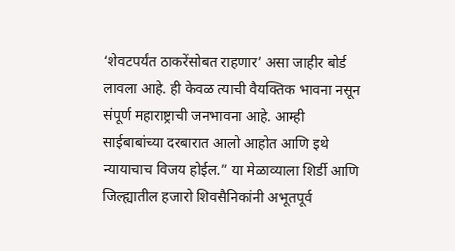‘शेवटपर्यंत ठाकरेंसोबत राहणार’ असा जाहीर बोर्ड लावला आहे. ही केवळ त्याची वैयक्तिक भावना नसून संपूर्ण महाराष्ट्राची जनभावना आहे. आम्ही साईबाबांच्या दरबारात आलो आहोत आणि इथे न्यायाचाच विजय होईल.” या मेळाव्याला शिर्डी आणि जिल्ह्यातील हजारो शिवसैनिकांनी अभूतपूर्व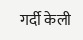गर्दी केली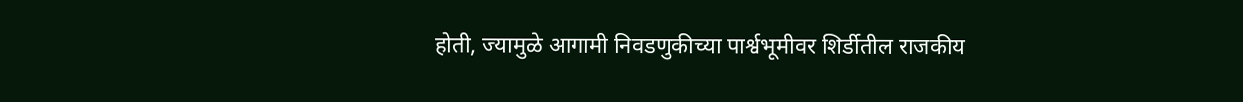होती, ज्यामुळे आगामी निवडणुकीच्या पार्श्वभूमीवर शिर्डीतील राजकीय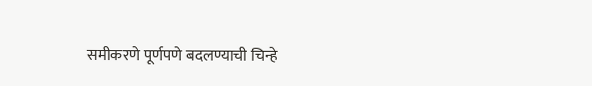समीकरणे पूर्णपणे बदलण्याची चिन्हे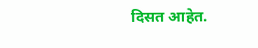दिसत आहेत.